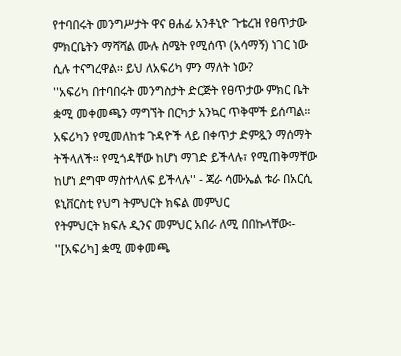የተባበሩት መንግሥታት ዋና ፀሐፊ አንቶኒዮ ጉቴረዝ የፀጥታው ምክርቤትን ማሻሻል ሙሉ ስሜት የሚሰጥ (አሳማኝ) ነገር ነው ሲሉ ተናግረዋል፡፡ ይህ ለአፍሪካ ምን ማለት ነው?
''አፍሪካ በተባበሩት መንግስታት ድርጅት የፀጥታው ምክር ቤት ቋሚ መቀመጫን ማግኘት በርካታ አንኳር ጥቅሞች ይሰጣል። አፍሪካን የሚመለከቱ ጉዳዮች ላይ በቀጥታ ድምጿን ማሰማት ትችላለች። የሚጎዳቸው ከሆነ ማገድ ይችላሉ፣ የሚጠቅማቸው ከሆነ ደግሞ ማስተላለፍ ይችላሉ'' - ጃራ ሳሙኤል ቱራ በአርሲ ዩኒቨርስቲ የህግ ትምህርት ክፍል መምህር
የትምህርት ክፍሉ ዲንና መምህር አበራ ለሚ በበኩላቸው፡-
''[አፍሪካ] ቋሚ መቀመጫ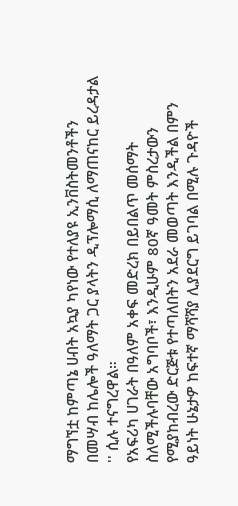ማግኘቷ ከምጣኔ ሀብት አኳያ ካየነው የተለያዩ ኢንቨስትመንቶችን በመሣብ ከሌሎች ዓለማት ጋር ያላትን ዲፕሎማሲ ለማጠናከር ይረዳታል '' ሲሉ ተናግረዋል።
የአፍሪካ ሀገራት በዓለም አቀፍ መድረክ በይበልጥ መሰማት ስለሚችሉባቸው አግባቦች፣ እንዲሁም 80ኛ ዓመት ምስረታውን የሚያከብረው ድርጅቱ የተጣለበትን አደራ መወጣት እንዲችል በምን ዓይነት ሁኔታዎ ከፍተኛ ማሻሻያ ሊያደርግ ይገባል በሚሉ ጉዳዮች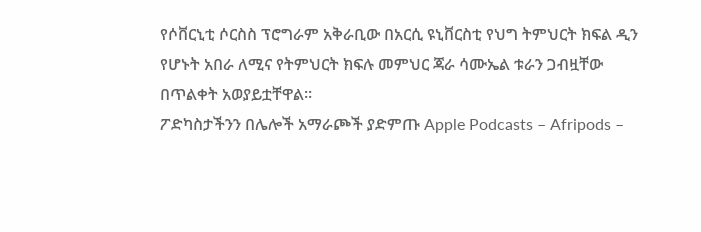የሶቨርኒቲ ሶርስስ ፕሮግራም አቅራቢው በአርሲ ዩኒቨርስቲ የህግ ትምህርት ክፍል ዲን የሆኑት አበራ ለሚና የትምህርት ክፍሉ መምህር ጃራ ሳሙኤል ቱራን ጋብዟቸው በጥልቀት አወያይቷቸዋል።
ፖድካስታችንን በሌሎች አማራጮች ያድምጡ Apple Podcasts – Afripods –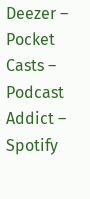Deezer – Pocket Casts – Podcast Addict – Spotify